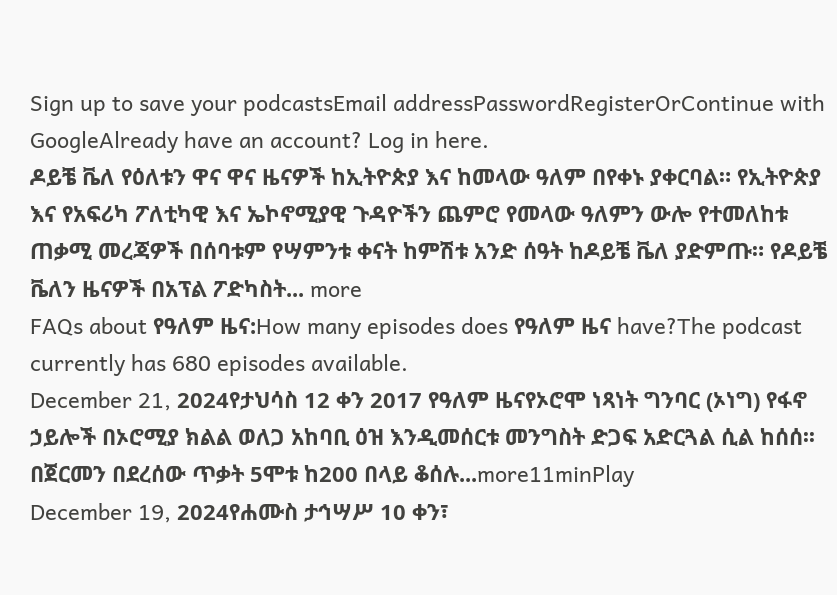Sign up to save your podcastsEmail addressPasswordRegisterOrContinue with GoogleAlready have an account? Log in here.
ዶይቼ ቬለ የዕለቱን ዋና ዋና ዜናዎች ከኢትዮጵያ እና ከመላው ዓለም በየቀኑ ያቀርባል። የኢትዮጵያ እና የአፍሪካ ፖለቲካዊ እና ኤኮኖሚያዊ ጉዳዮችን ጨምሮ የመላው ዓለምን ውሎ የተመለከቱ ጠቃሚ መረጃዎች በሰባቱም የሣምንቱ ቀናት ከምሽቱ አንድ ሰዓት ከዶይቼ ቬለ ያድምጡ። የዶይቼ ቬለን ዜናዎች በአፕል ፖድካስት... more
FAQs about የዓለም ዜና:How many episodes does የዓለም ዜና have?The podcast currently has 680 episodes available.
December 21, 2024የታህሳስ 12 ቀን 2017 የዓለም ዜናየኦሮሞ ነጻነት ግንባር (ኦነግ) የፋኖ ኃይሎች በኦሮሚያ ክልል ወለጋ አከባቢ ዕዝ እንዲመሰርቱ መንግስት ድጋፍ አድርጓል ሲል ከሰሰ፡፡በጀርመን በደረሰው ጥቃት 5ሞቱ ከ200 በላይ ቆሰሉ...more11minPlay
December 19, 2024የሐሙስ ታኅሣሥ 10 ቀን፣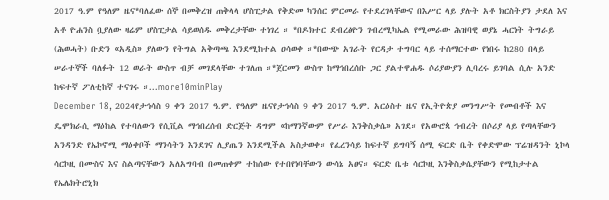2017 ዓ.ም የዓለም ዜና*ባለፈው ሰኞ በመቅረዝ ጠቅላላ ሆስፒታል የቅድመ ካንሰር ምርመራ የተደረገላቸውና በእሥር ላይ ያሉት አቶ ክርስትያን ታደለ እና አቶ ዮሐንስ ቧያለው ዛሬም ሆስፒታል ሳይወሰዱ መቅረታቸው ተነገረ ። *በዶክተር ደብረፅዮን ገብረሚካኤል የሚመራው ሕዝባዊ ወያኔ ሓርነት ትግራይ (ሕወሓት) ቡድን «አዲስ» ያለውን የትግል አቅጣጫ እንደሚከተል ዐሳወቀ ።*በውጭ አገራት የርዳታ ተግባር ላይ ተሰማርተው የነበሩ ከ280 በላይ ሠራተኞች ባለፉት 12 ወራት ውስጥ ብቻ መገደላቸው ተገለጠ ።*ጀርመን ውስጥ ከማኅበረሰቡ ጋር ያልተዋሐዱ ሶሪያውያን ሊባረሩ ይገባል ሲሉ አንድ ከፍተኛ ፖለቲከኛ ተናገሩ ።...more10minPlay
December 18, 2024የታኅሳስ 9 ቀን 2017 ዓ.ም. የዓለም ዜናየታኅሳስ 9 ቀን 2017 ዓ.ም. አርዕስተ ዜና የኢትዮጵያ መንግሥት የመብቶች እና ዴሞክራሲ ማዕከል የተባለውን የሲቪል ማኅበረሰብ ድርጅት ዳግም «ከማንኛውም የሥራ እንቅስቃሴ» አገደ። የአውሮጳ ኅብረት በሶሪያ ላይ የጣላቸውን አንዳንድ የኤኮኖሚ ማዕቀቦች ማንሳትን እንደገና ሊያጤን እንደሚችል አስታወቀ። የፈረንሳይ ከፍተኛ ይግባኝ ሰሚ ፍርድ ቤት የቀድሞው ፕሬዝዳንት ኒኮላ ሳርኮዚ በሙስና እና ስልጣናቸውን አለአግባብ በመጠቀም ተከሰው የተበየነባቸውን ውሳኔ አፀና። ፍርድ ቤቱ ሳርኮዚ እንቅስቃሴያቸውን የሚከታተል የኤሌክትሮኒክ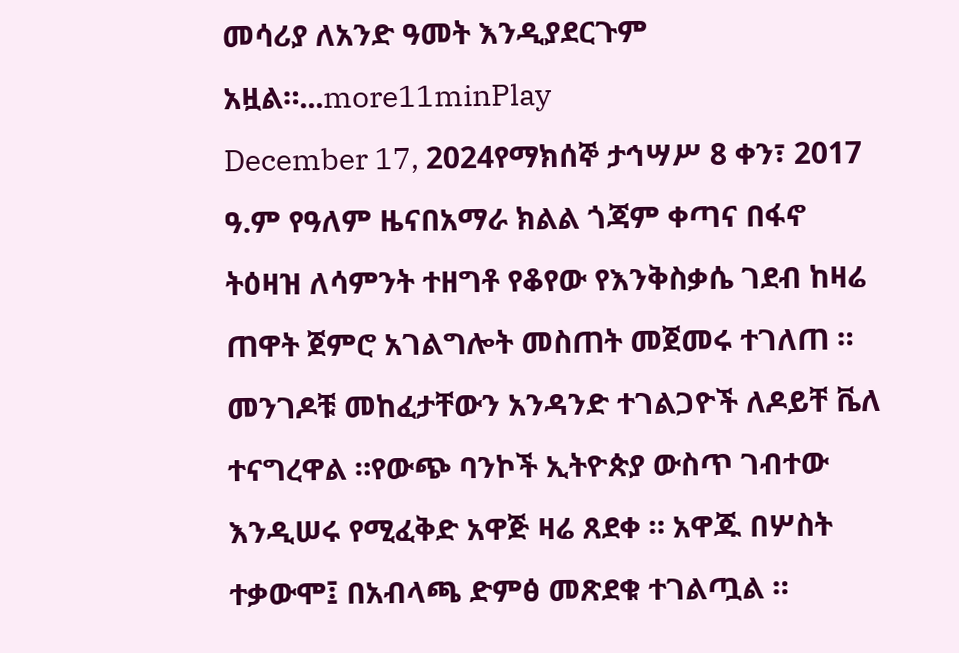መሳሪያ ለአንድ ዓመት እንዲያደርጉም አዟል።...more11minPlay
December 17, 2024የማክሰኞ ታኅሣሥ 8 ቀን፣ 2017 ዓ.ም የዓለም ዜናበአማራ ክልል ጎጃም ቀጣና በፋኖ ትዕዛዝ ለሳምንት ተዘግቶ የቆየው የእንቅስቃሴ ገደብ ከዛሬ ጠዋት ጀምሮ አገልግሎት መስጠት መጀመሩ ተገለጠ ። መንገዶቹ መከፈታቸውን አንዳንድ ተገልጋዮች ለዶይቸ ቬለ ተናግረዋል ።የውጭ ባንኮች ኢትዮጵያ ውስጥ ገብተው እንዲሠሩ የሚፈቅድ አዋጅ ዛሬ ጸደቀ ። አዋጁ በሦስት ተቃውሞ፤ በአብላጫ ድምፅ መጽደቁ ተገልጧል ።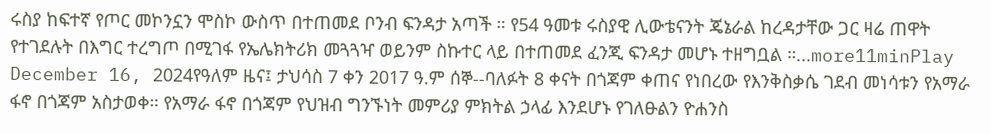ሩስያ ከፍተኛ የጦር መኮንኗን ሞስኮ ውስጥ በተጠመደ ቦንብ ፍንዳታ አጣች ። የ54 ዓመቱ ሩስያዊ ሊውቴናንት ጄኔራል ከረዳታቸው ጋር ዛሬ ጠዋት የተገደሉት በእግር ተረግጦ በሚገፋ የኤሌክትሪክ መጓጓዣ ወይንም ስኩተር ላይ በተጠመደ ፈንጂ ፍንዳታ መሆኑ ተዘግቧል ።...more11minPlay
December 16, 2024የዓለም ዜና፤ ታህሳስ 7 ቀን 2017 ዓ.ም ሰኞ--ባለፉት 8 ቀናት በጎጃም ቀጠና የነበረው የእንቅስቃሴ ገደብ መነሳቱን የአማራ ፋኖ በጎጃም አስታወቀ። የአማራ ፋኖ በጎጃም የህዝብ ግንኙነት መምሪያ ምክትል ኃላፊ እንደሆኑ የገለፁልን ዮሐንስ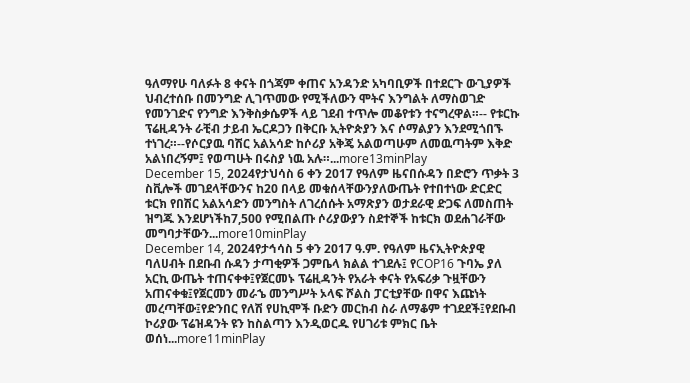ዓለማየሁ ባለፉት 8 ቀናት በጎጃም ቀጠና አንዳንድ አካባቢዎች በተደርጉ ውጊያዎች ህብረተሰቡ በመንግድ ሊገጥመው የሚችለውን ሞትና እንግልት ለማስወገድ የመንገድና የንግድ እንቅስቃሴዎች ላይ ገደብ ተጥሎ መቆየቱን ተናግረዋል።-- የቱርኩ ፕሬዚዳንት ራቺብ ታይብ ኤርዶጋን በቅርቡ ኢትዮጵያን እና ሶማልያን እንደሚጎበኙ ተነገረ።--የሶርያዉ ባሽር አልአሳድ ከሶሪያ አቅጄ አልወጣሁም ለመዉጣትም እቅድ አልነበረኝም፤ የወጣሁት በሩስያ ነዉ አሉ።...more13minPlay
December 15, 2024የታህሳስ 6 ቀን 2017 የዓለም ዜናበሱዳን በድሮን ጥቃት 3 ስቪሎች መገደላቸውንና ከ20 በላይ መቁሰላቸውንያለውጤት የተበተነው ድርድር ቱርክ የበሽር አልአሳድን መንግስት ለገረሰሱት አማጽያን ወታደራዊ ድጋፍ ለመስጠት ዝግጁ እንደሆነችከ7,500 የሚበልጡ ሶሪያውያን ስደተኞች ከቱርክ ወደሐገራቸው መግባታቸውን...more10minPlay
December 14, 2024የታኅሳስ 5 ቀን 2017 ዓ.ም. የዓለም ዜናኢትዮጵያዊ ባለሀብት በደቡብ ሱዳን ታጣቂዎች ጋምቤላ ክልል ተገደሉ፤ የCOP16 ጉባኤ ያለ አርኪ ውጤት ተጠናቀቀ፤የጀርመኑ ፕሬዚዳንት የአራት ቀናት የአፍሪቃ ጉዟቸውን አጠናቀቁ፤የጀርመን መራኄ መንግሥት ኦላፍ ሾልስ ፓርቲያቸው በዋና እጩነት መረጣቸው፤የድንበር የለሽ የሀኪሞች ቡድን መርከብ ስራ ለማቆም ተገደደች፤የደቡብ ኮሪያው ፕሬዝዳንት ዩን ከስልጣን እንዲወርዱ የሀገሪቱ ምክር ቤት ወሰነ...more11minPlay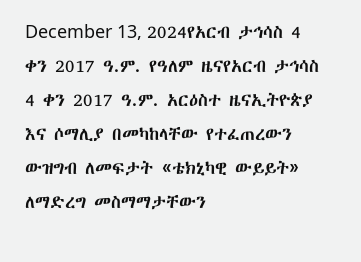December 13, 2024የአርብ ታኅሳስ 4 ቀን 2017 ዓ.ም. የዓለም ዜናየአርብ ታኅሳስ 4 ቀን 2017 ዓ.ም. አርዕስተ ዜናኢትዮጵያ እና ሶማሊያ በመካከላቸው የተፈጠረውን ውዝግብ ለመፍታት «ቴክኒካዊ ውይይት» ለማድረግ መስማማታቸውን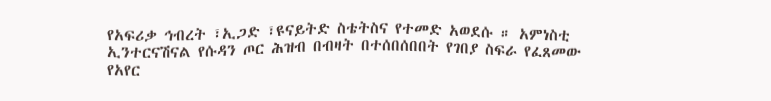የአፍሪቃ ኅብረት ፣ኢጋድ ፣ዩናይትድ ስቴትስና የተመድ አወደሱ ። አምነስቲ ኢንተርናሽናል የሱዳን ጦር ሕዝብ በብዛት በተሰበሰበበት የገበያ ስፍራ የፈጸመው የአየር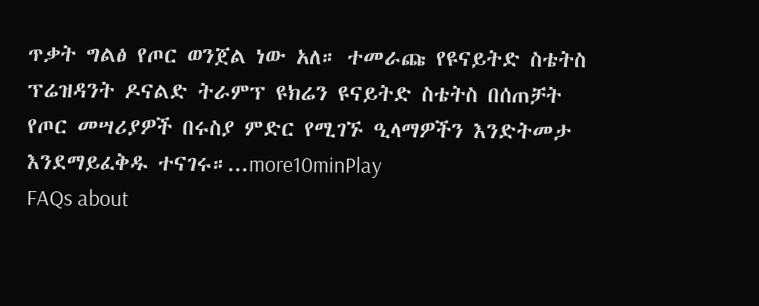ጥቃት ግልፅ የጦር ወንጀል ነው አለ። ተመራጩ የዩናይትድ ስቴትስ ፕሬዝዳንት ዶናልድ ትራምፕ ዩክሬን ዩናይትድ ስቴትስ በሰጠቻት የጦር መሣሪያዎች በሩስያ ምድር የሚገኙ ዒላማዎችን እንድትመታ እንደማይፈቅዱ ተናገሩ።...more10minPlay
FAQs about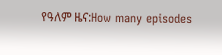የዓለም ዜና:How many episodes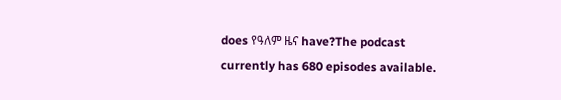does የዓለም ዜና have?The podcast currently has 680 episodes available.